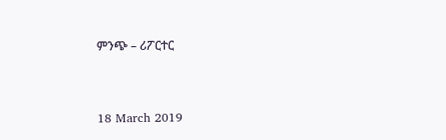ምንጭ – ሪፖርተር


18 March 2019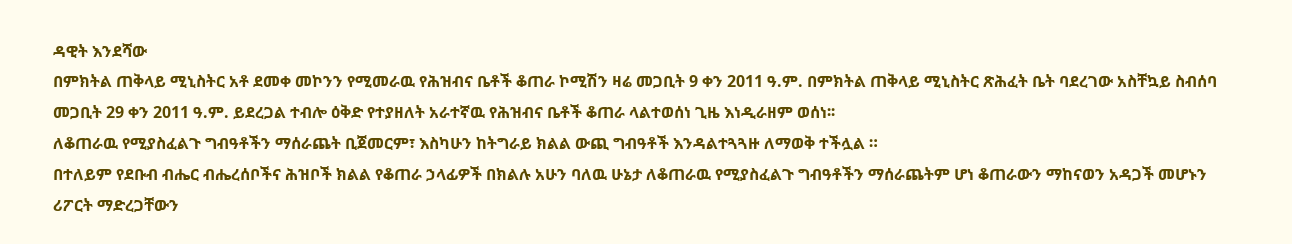ዳዊት እንደሻው
በምክትል ጠቅላይ ሚኒስትር አቶ ደመቀ መኮንን የሚመራዉ የሕዝብና ቤቶች ቆጠራ ኮሚሽን ዛሬ መጋቢት 9 ቀን 2011 ዓ.ም. በምክትል ጠቅላይ ሚኒስትር ጽሕፈት ቤት ባደረገው አስቸኳይ ስብሰባ መጋቢት 29 ቀን 2011 ዓ.ም. ይደረጋል ተብሎ ዕቅድ የተያዘለት አራተኛዉ የሕዝብና ቤቶች ቆጠራ ላልተወሰነ ጊዜ እነዲራዘም ወሰነ፡፡
ለቆጠራዉ የሚያስፈልጉ ግብዓቶችን ማሰራጨት ቢጀመርም፣ እስካሁን ከትግራይ ክልል ውጪ ግብዓቶች እንዳልተጓጓዙ ለማወቅ ተችሏል ።
በተለይም የደቡብ ብሔር ብሔረሰቦችና ሕዝቦች ክልል የቆጠራ ኃላፊዎች በክልሉ አሁን ባለዉ ሁኔታ ለቆጠራዉ የሚያስፈልጉ ግብዓቶችን ማሰራጨትም ሆነ ቆጠራውን ማከናወን አዳጋች መሆኑን ሪፖርት ማድረጋቸውን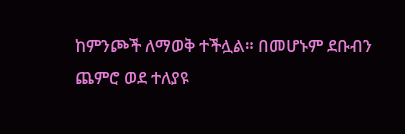ከምንጮች ለማወቅ ተችሏል። በመሆኑም ደቡብን ጨምሮ ወደ ተለያዩ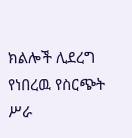ክልሎች ሊደረግ የነበረዉ የስርጭት ሥራ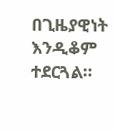በጊዜያዊነት እንዲቆም ተደርጓል።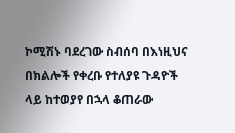ኮሚሽኑ ባደረገው ስብሰባ በእነዚህና በክልሎች የቀረቡ የተለያዩ ጉዳዮች ላይ ከተወያየ በኋላ ቆጠራው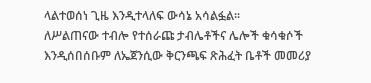ላልተወሰነ ጊዜ እንዲተላለፍ ውሳኔ አሳልፏል፡፡
ለሥልጠናው ተብሎ የተሰራጩ ታብሌቶችና ሌሎች ቁሳቁሶች እንዲሰበሰቡም ለኤጀንሲው ቅርንጫፍ ጽሕፈት ቤቶች መመሪያ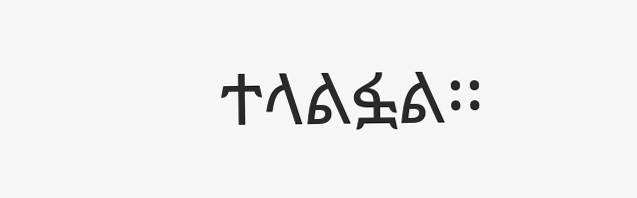ተላልፏል፡፡